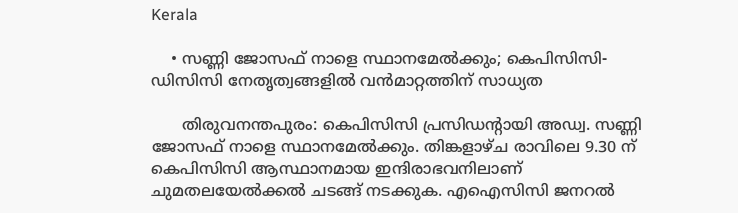Kerala

    • സണ്ണി ജോസഫ് നാളെ സ്ഥാനമേല്‍ക്കും; കെപിസിസി-ഡിസിസി നേതൃത്വങ്ങളില്‍ വന്‍മാറ്റത്തിന് സാധ്യത

      തിരുവനന്തപുരം: കെപിസിസി പ്രസിഡന്റായി അഡ്വ. സണ്ണി ജോസഫ് നാളെ സ്ഥാനമേല്‍ക്കും. തിങ്കളാഴ്ച രാവിലെ 9.30 ന് കെപിസിസി ആസ്ഥാനമായ ഇന്ദിരാഭവനിലാണ് ചുമതലയേല്‍ക്കല്‍ ചടങ്ങ് നടക്കുക. എഐസിസി ജനറല്‍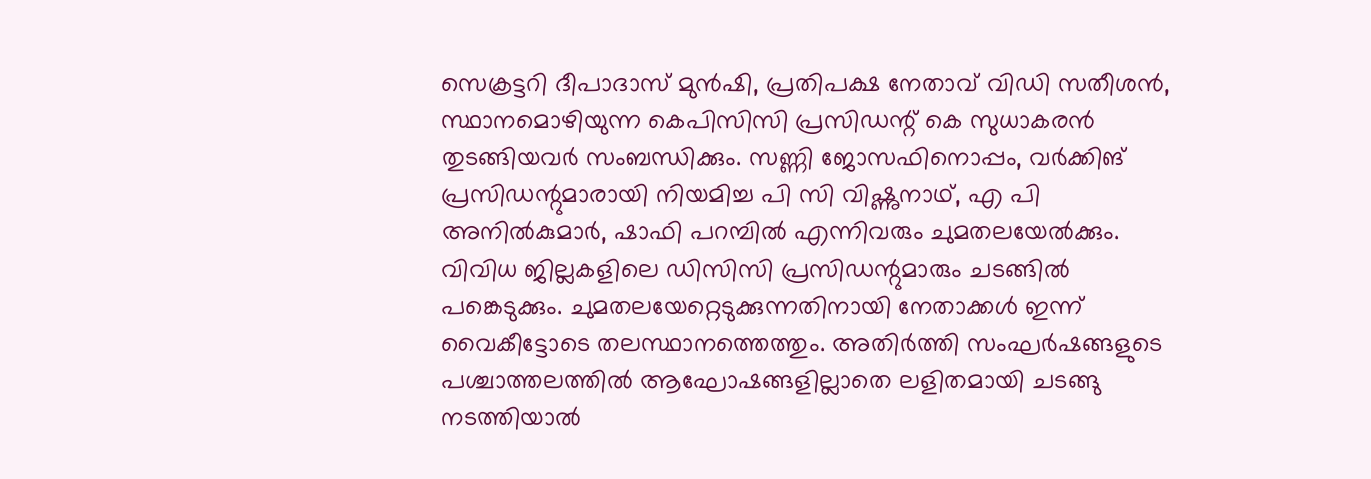സെക്രട്ടറി ദീപാദാസ് മുന്‍ഷി, പ്രതിപക്ഷ നേതാവ് വിഡി സതീശന്‍, സ്ഥാനമൊഴിയുന്ന കെപിസിസി പ്രസിഡന്റ് കെ സുധാകരന്‍ തുടങ്ങിയവര്‍ സംബന്ധിക്കും. സണ്ണി ജോസഫിനൊപ്പം, വര്‍ക്കിങ് പ്രസിഡന്റുമാരായി നിയമിച്ച പി സി വിഷ്ണുനാഥ്, എ പി അനില്‍കുമാര്‍, ഷാഫി പറമ്പില്‍ എന്നിവരും ചുമതലയേല്‍ക്കും. വിവിധ ജില്ലകളിലെ ഡിസിസി പ്രസിഡന്റുമാരും ചടങ്ങില്‍ പങ്കെടുക്കും. ചുമതലയേറ്റെടുക്കുന്നതിനായി നേതാക്കള്‍ ഇന്ന് വൈകീട്ടോടെ തലസ്ഥാനത്തെത്തും. അതിര്‍ത്തി സംഘര്‍ഷങ്ങളുടെ പശ്ചാത്തലത്തില്‍ ആഘോഷങ്ങളില്ലാതെ ലളിതമായി ചടങ്ങു നടത്തിയാല്‍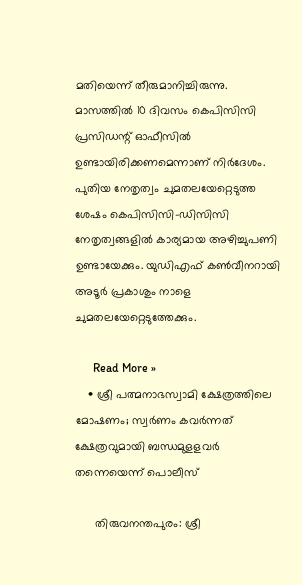മതിയെന്ന് തീരുമാനിച്ചിരുന്നു. മാസത്തില്‍ 10 ദിവസം കെപിസിസി പ്രസിഡന്റ് ഓഫീസില്‍ ഉണ്ടായിരിക്കണമെന്നാണ് നിര്‍ദേശം. പുതിയ നേതൃത്വം ചുമതലയേറ്റെടുത്ത ശേഷം കെപിസിസി-ഡിസിസി നേതൃത്വങ്ങളില്‍ കാര്യമായ അഴിച്ചുപണി ഉണ്ടായേക്കും. യുഡിഎഫ് കണ്‍വീനറായി അടൂര്‍ പ്രകാശും നാളെ ചുമതലയേറ്റെടുത്തേക്കും.

      Read More »
    • ശ്രീ പത്മനാഭസ്വാമി ക്ഷേത്രത്തിലെ മോഷണം; സ്വര്‍ണം കവര്‍ന്നത് ക്ഷേത്രവുമായി ബന്ധമുളളവര്‍ തന്നെയെന്ന് പൊലീസ്

      തിരുവനന്തപുരം: ശ്രീ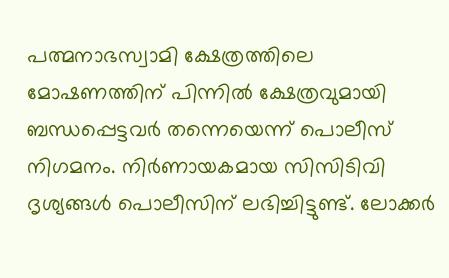പത്മനാഭസ്വാമി ക്ഷേത്രത്തിലെ മോഷണത്തിന് പിന്നില്‍ ക്ഷേത്രവുമായി ബന്ധപ്പെട്ടവര്‍ തന്നെയെന്ന് പൊലീസ് നിഗമനം. നിര്‍ണായകമായ സിസിടിവി ദൃശ്യങ്ങള്‍ പൊലീസിന് ലഭിച്ചിട്ടുണ്ട്. ലോക്കര്‍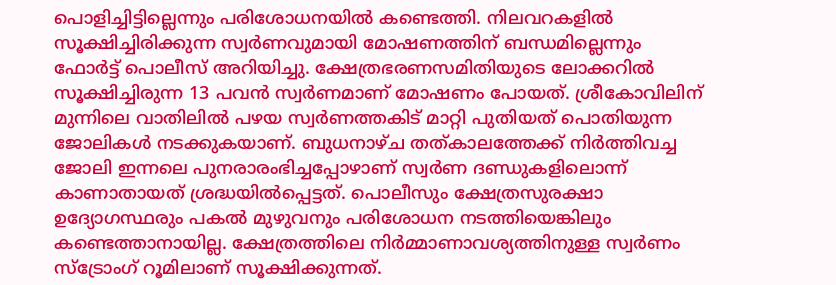പൊളിച്ചിട്ടില്ലെന്നും പരിശോധനയില്‍ കണ്ടെത്തി. നിലവറകളില്‍ സൂക്ഷിച്ചിരിക്കുന്ന സ്വര്‍ണവുമായി മോഷണത്തിന് ബന്ധമില്ലെന്നും ഫോര്‍ട്ട് പൊലീസ് അറിയിച്ചു. ക്ഷേത്രഭരണസമിതിയുടെ ലോക്കറില്‍ സൂക്ഷിച്ചിരുന്ന 13 പവന്‍ സ്വര്‍ണമാണ് മോഷണം പോയത്. ശ്രീകോവിലിന് മുന്നിലെ വാതിലില്‍ പഴയ സ്വര്‍ണത്തകിട് മാറ്റി പുതിയത് പൊതിയുന്ന ജോലികള്‍ നടക്കുകയാണ്. ബുധനാഴ്ച തത്കാലത്തേക്ക് നിര്‍ത്തിവച്ച ജോലി ഇന്നലെ പുനരാരംഭിച്ചപ്പോഴാണ് സ്വര്‍ണ ദണ്ഡുകളിലൊന്ന് കാണാതായത് ശ്രദ്ധയില്‍പ്പെട്ടത്. പൊലീസും ക്ഷേത്രസുരക്ഷാ ഉദ്യോഗസ്ഥരും പകല്‍ മുഴുവനും പരിശോധന നടത്തിയെങ്കിലും കണ്ടെത്താനായില്ല. ക്ഷേത്രത്തിലെ നിര്‍മ്മാണാവശ്യത്തിനുള്ള സ്വര്‍ണം സ്ട്രോംഗ് റൂമിലാണ് സൂക്ഷിക്കുന്നത്.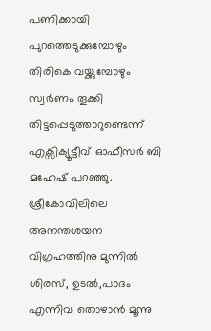പണിക്കായി പുറത്തെടുക്കുമ്പോഴും തിരികെ വയ്ക്കുമ്പോഴും സ്വര്‍ണം തൂക്കി തിട്ടപ്പെടുത്താറുണ്ടെന്ന് എക്സിക്യൂട്ടീവ് ഓഫീസര്‍ ബി മഹേഷ് പറഞ്ഞു. ശ്രീകോവിലിലെ അനന്തശയന വിഗ്രഹത്തിനു മുന്നില്‍ ശിരസ്, ഉടല്‍,പാദം എന്നിവ തൊഴാന്‍ മൂന്നു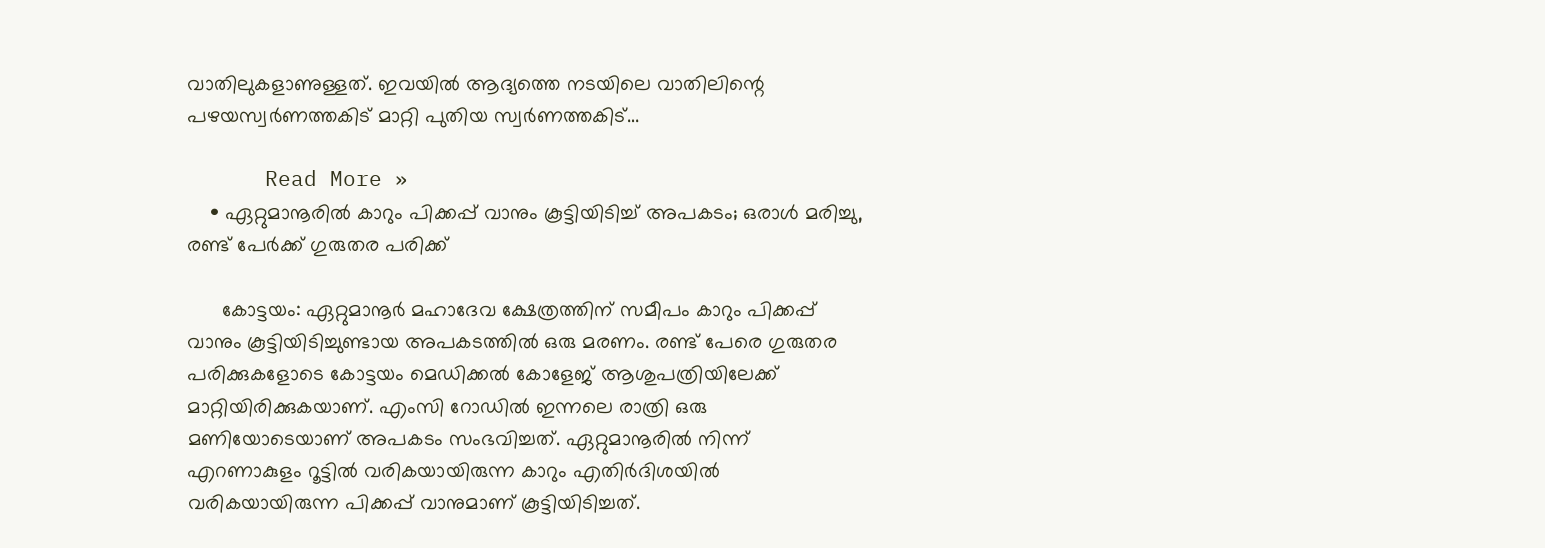വാതിലുകളാണുള്ളത്. ഇവയില്‍ ആദ്യത്തെ നടയിലെ വാതിലിന്റെ പഴയസ്വര്‍ണത്തകിട് മാറ്റി പുതിയ സ്വര്‍ണത്തകിട്…

      Read More »
    • ഏറ്റുമാനൂരില്‍ കാറും പിക്കപ്പ് വാനും കൂട്ടിയിടിച്ച് അപകടം; ഒരാള്‍ മരിച്ചു, രണ്ട് പേര്‍ക്ക് ഗുരുതര പരിക്ക്

      കോട്ടയം: ഏറ്റുമാനൂര്‍ മഹാദേവ ക്ഷേത്രത്തിന് സമീപം കാറും പിക്കപ്പ് വാനും കൂട്ടിയിടിച്ചുണ്ടായ അപകടത്തില്‍ ഒരു മരണം. രണ്ട് പേരെ ഗുരുതര പരിക്കുകളോടെ കോട്ടയം മെഡിക്കല്‍ കോളേജ് ആശുപത്രിയിലേക്ക് മാറ്റിയിരിക്കുകയാണ്. എംസി റോഡില്‍ ഇന്നലെ രാത്രി ഒരു മണിയോടെയാണ് അപകടം സംഭവിച്ചത്. ഏറ്റുമാനൂരില്‍ നിന്ന് എറണാകുളം റൂട്ടില്‍ വരികയായിരുന്ന കാറും എതിര്‍ദിശയില്‍ വരികയായിരുന്ന പിക്കപ്പ് വാനുമാണ് കൂട്ടിയിടിച്ചത്.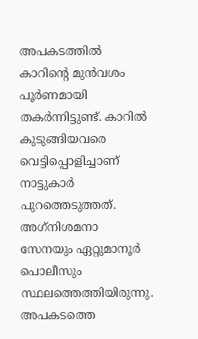അപകടത്തില്‍ കാറിന്റെ മുന്‍വശം പൂര്‍ണമായി തകര്‍ന്നിട്ടുണ്ട്. കാറില്‍ കുടുങ്ങിയവരെ വെട്ടിപ്പൊളിച്ചാണ് നാട്ടുകാര്‍ പുറത്തെടുത്തത്. അഗ്‌നിശമനാ സേനയും ഏറ്റുമാനൂര്‍ പൊലീസും സ്ഥലത്തെത്തിയിരുന്നു. അപകടത്തെ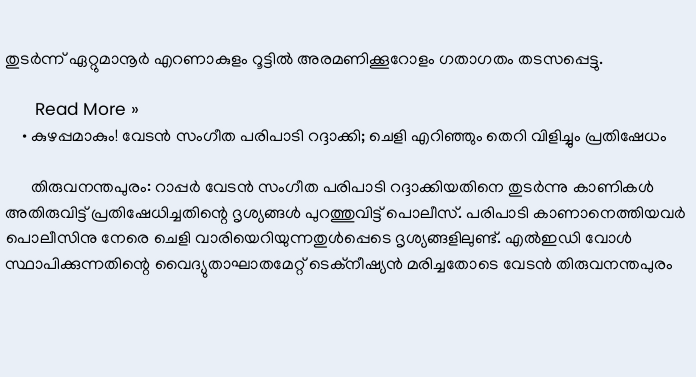തുടര്‍ന്ന് ഏറ്റുമാനൂര്‍ എറണാകുളം റൂട്ടില്‍ അരമണിക്കൂറോളം ഗതാഗതം തടസപ്പെട്ടു.

      Read More »
    • കുഴപ്പമാകും! വേടന്‍ സംഗീത പരിപാടി റദ്ദാക്കി; ചെളി എറിഞ്ഞും തെറി വിളിച്ചും പ്രതിഷേധം

      തിരുവനന്തപുരം: റാപ്പര്‍ വേടന്‍ സംഗീത പരിപാടി റദ്ദാക്കിയതിനെ തുടര്‍ന്നു കാണികള്‍ അതിരുവിട്ട് പ്രതിഷേധിച്ചതിന്റെ ദൃശ്യങ്ങള്‍ പുറത്തുവിട്ട് പൊലീസ്. പരിപാടി കാണാനെത്തിയവര്‍ പൊലീസിനു നേരെ ചെളി വാരിയെറിയുന്നതുള്‍പ്പെടെ ദൃശ്യങ്ങളിലുണ്ട്. എല്‍ഇഡി വോള്‍ സ്ഥാപിക്കുന്നതിന്റെ വൈദ്യുതാഘാതമേറ്റ് ടെക്‌നീഷ്യന്‍ മരിച്ചതോടെ വേടന്‍ തിരുവനന്തപുരം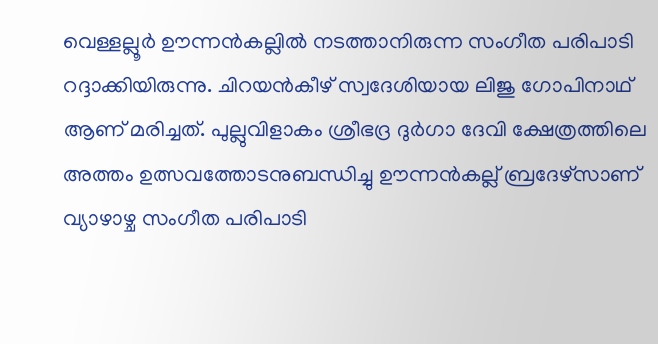വെള്ളല്ലൂര്‍ ഊന്നന്‍കല്ലില്‍ നടത്താനിരുന്ന സംഗീത പരിപാടി റദ്ദാക്കിയിരുന്നു. ചിറയന്‍കീഴ് സ്വദേശിയായ ലിജു ഗോപിനാഥ് ആണ് മരിച്ചത്. പുല്ലുവിളാകം ശ്രീഭദ്ര ദുര്‍ഗാ ദേവി ക്ഷേത്രത്തിലെ അത്തം ഉത്സവത്തോടനുബന്ധിച്ചു ഊന്നന്‍കല്ല് ബ്രദേഴ്‌സാണ് വ്യാഴാഴ്ച സംഗീത പരിപാടി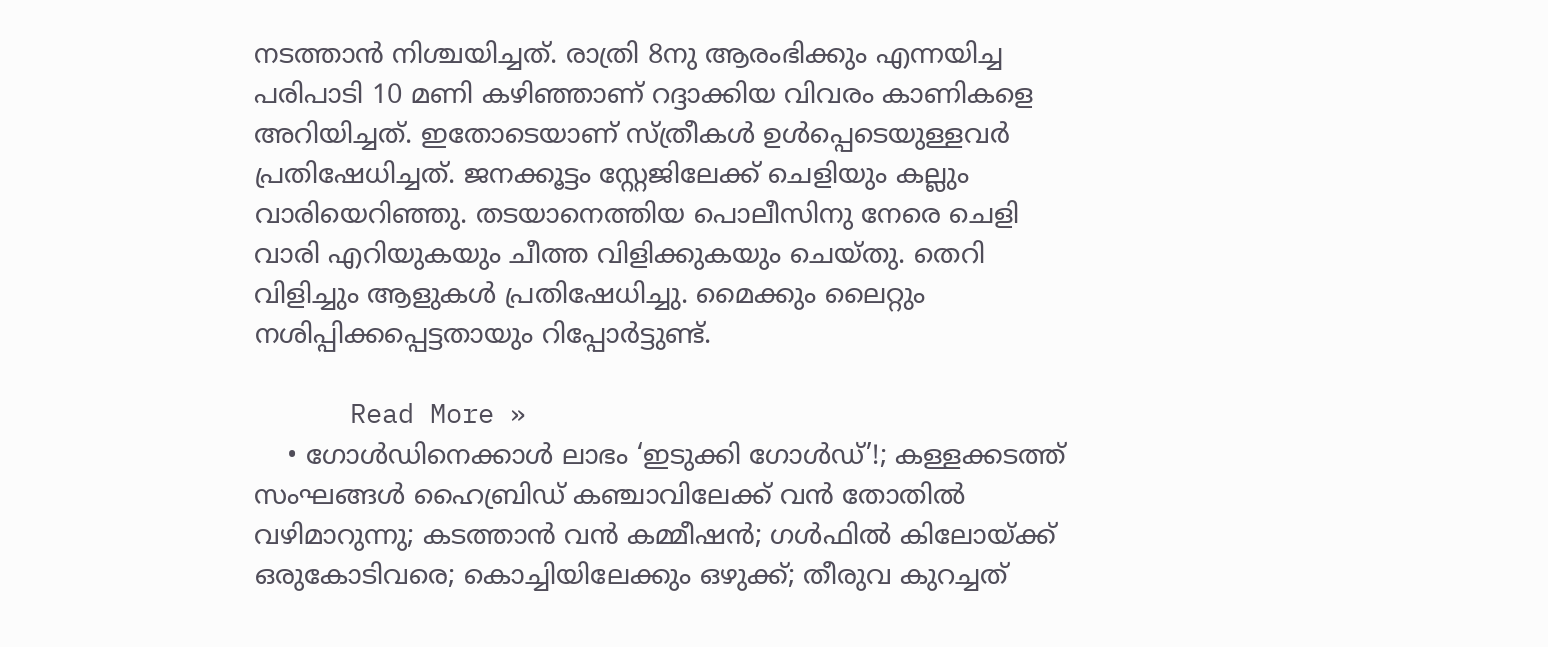നടത്താന്‍ നിശ്ചയിച്ചത്. രാത്രി 8നു ആരംഭിക്കും എന്നയിച്ച പരിപാടി 10 മണി കഴിഞ്ഞാണ് റദ്ദാക്കിയ വിവരം കാണികളെ അറിയിച്ചത്. ഇതോടെയാണ് സ്ത്രീകള്‍ ഉള്‍പ്പെടെയുള്ളവര്‍ പ്രതിഷേധിച്ചത്. ജനക്കൂട്ടം സ്റ്റേജിലേക്ക് ചെളിയും കല്ലും വാരിയെറിഞ്ഞു. തടയാനെത്തിയ പൊലീസിനു നേരെ ചെളി വാരി എറിയുകയും ചീത്ത വിളിക്കുകയും ചെയ്തു. തെറി വിളിച്ചും ആളുകള്‍ പ്രതിഷേധിച്ചു. മൈക്കും ലൈറ്റും നശിപ്പിക്കപ്പെട്ടതായും റിപ്പോര്‍ട്ടുണ്ട്.

      Read More »
    • ഗോള്‍ഡിനെക്കാള്‍ ലാഭം ‘ഇടുക്കി ഗോള്‍ഡ്’!; കള്ളക്കടത്ത് സംഘങ്ങള്‍ ഹൈബ്രിഡ് കഞ്ചാവിലേക്ക് വന്‍ തോതില്‍ വഴിമാറുന്നു; കടത്താന്‍ വന്‍ കമ്മീഷന്‍; ഗള്‍ഫില്‍ കിലോയ്ക്ക് ഒരുകോടിവരെ; കൊച്ചിയിലേക്കും ഒഴുക്ക്; തീരുവ കുറച്ചത്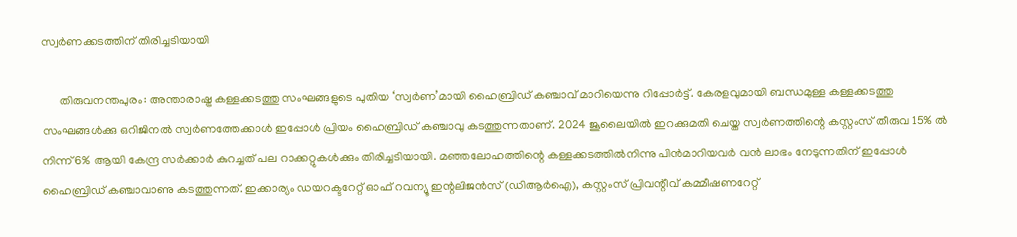സ്വര്‍ണക്കടത്തിന്‌ തിരിച്ചടിയായി

      തിരുവനന്തപുരം: അന്താരാഷ്ട്ര കള്ളക്കടത്തു സംഘങ്ങളുടെ പുതിയ ‘സ്വര്‍ണ’മായി ഹൈബ്രിഡ് കഞ്ചാവ് മാറിയെന്നു റിപ്പോര്‍ട്ട്. കേരളവുമായി ബന്ധമുള്ള കള്ളക്കടത്തു സംഘങ്ങള്‍ക്കു ഒറിജിനല്‍ സ്വര്‍ണത്തേക്കാള്‍ ഇപ്പോള്‍ പ്രിയം ഹൈബ്രിഡ് കഞ്ചാവു കടത്തുന്നതാണ്. 2024 ജൂലൈയില്‍ ഇറക്കുമതി ചെയ്ത സ്വര്‍ണത്തിന്റെ കസ്റ്റംസ് തീരുവ 15% ല്‍ നിന്ന് 6% ആയി കേന്ദ്ര സര്‍ക്കാര്‍ കുറച്ചത് പല റാക്കറ്റുകള്‍ക്കും തിരിച്ചടിയായി. മഞ്ഞലോഹത്തിന്റെ കള്ളക്കടത്തില്‍നിന്നു പിന്‍മാറിയവര്‍ വന്‍ ലാഭം നേടുന്നതിന് ഇപ്പോള്‍ ഹൈബ്രിഡ് കഞ്ചാവാണു കടത്തുന്നത്. ഇക്കാര്യം ഡയറക്ടറേറ്റ് ഓഫ് റവന്യൂ ഇന്റലിജന്‍സ് (ഡിആര്‍ഐ), കസ്റ്റംസ് പ്രിവന്റീവ് കമ്മീഷണറേറ്റ്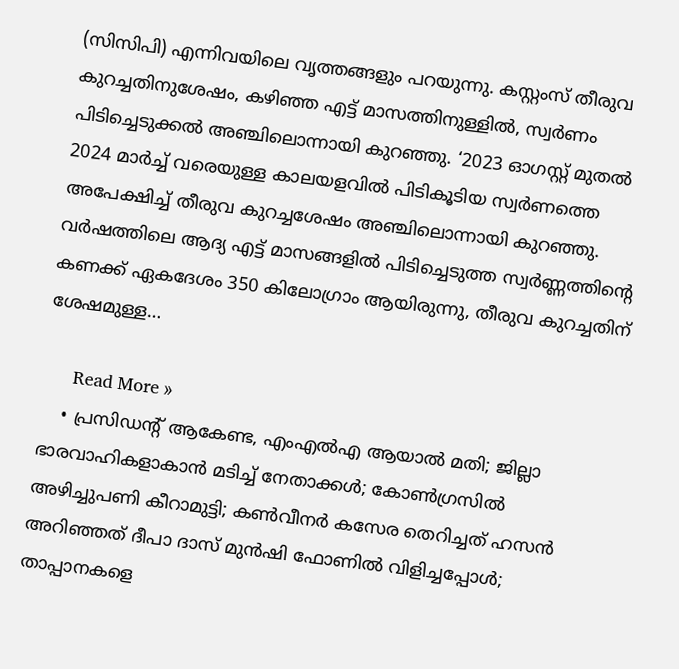(സിസിപി) എന്നിവയിലെ വൃത്തങ്ങളും പറയുന്നു. കസ്റ്റംസ് തീരുവ കുറച്ചതിനുശേഷം, കഴിഞ്ഞ എട്ട് മാസത്തിനുള്ളില്‍, സ്വര്‍ണം പിടിച്ചെടുക്കല്‍ അഞ്ചിലൊന്നായി കുറഞ്ഞു. ‘2023 ഓഗസ്റ്റ് മുതല്‍ 2024 മാര്‍ച്ച് വരെയുള്ള കാലയളവില്‍ പിടികൂടിയ സ്വര്‍ണത്തെ അപേക്ഷിച്ച് തീരുവ കുറച്ചശേഷം അഞ്ചിലൊന്നായി കുറഞ്ഞു. വര്‍ഷത്തിലെ ആദ്യ എട്ട് മാസങ്ങളില്‍ പിടിച്ചെടുത്ത സ്വര്‍ണ്ണത്തിന്റെ കണക്ക് ഏകദേശം 350 കിലോഗ്രാം ആയിരുന്നു, തീരുവ കുറച്ചതിന് ശേഷമുള്ള…

      Read More »
    • പ്രസിഡന്റ് ആകേണ്ട, എംഎല്‍എ ആയാല്‍ മതി; ജില്ലാ ഭാരവാഹികളാകാന്‍ മടിച്ച് നേതാക്കള്‍; കോണ്‍ഗ്രസില്‍ അഴിച്ചുപണി കീറാമുട്ടി; കണ്‍വീനര്‍ കസേര തെറിച്ചത് ഹസന്‍ അറിഞ്ഞത് ദീപാ ദാസ് മുന്‍ഷി ഫോണില്‍ വിളിച്ചപ്പോള്‍; താപ്പാനകളെ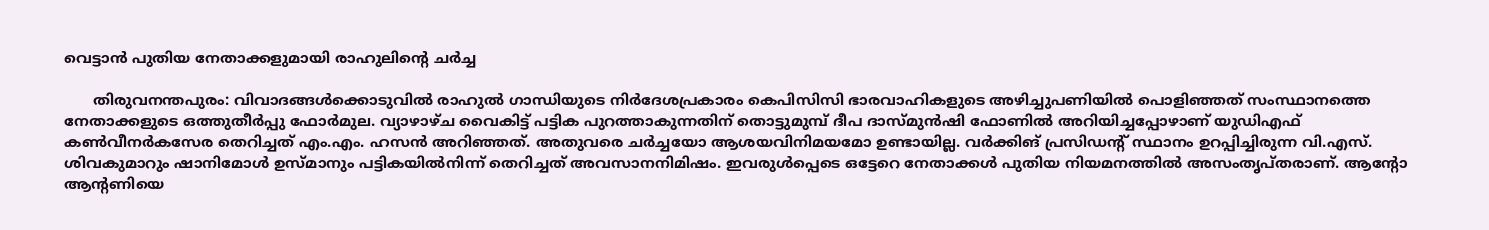വെട്ടാന്‍ പുതിയ നേതാക്കളുമായി രാഹുലിന്റെ ചര്‍ച്ച

      തിരുവനന്തപുരം: വിവാദങ്ങള്‍ക്കൊടുവില്‍ രാഹുല്‍ ഗാന്ധിയുടെ നിര്‍ദേശപ്രകാരം കെപിസിസി ഭാരവാഹികളുടെ അഴിച്ചുപണിയില്‍ പൊളിഞ്ഞത് സംസ്ഥാനത്തെ നേതാക്കളുടെ ഒത്തുതീര്‍പ്പു ഫോര്‍മുല. വ്യാഴാഴ്ച വൈകിട്ട് പട്ടിക പുറത്താകുന്നതിന് തൊട്ടുമുമ്പ് ദീപ ദാസ്മുന്‍ഷി ഫോണില്‍ അറിയിച്ചപ്പോഴാണ് യുഡിഎഫ് കണ്‍വീനര്‍കസേര തെറിച്ചത് എം.എം. ഹസന്‍ അറിഞ്ഞത്. അതുവരെ ചര്‍ച്ചയോ ആശയവിനിമയമോ ഉണ്ടായില്ല. വര്‍ക്കിങ് പ്രസിഡന്റ് സ്ഥാനം ഉറപ്പിച്ചിരുന്ന വി.എസ്. ശിവകുമാറും ഷാനിമോള്‍ ഉസ്മാനും പട്ടികയില്‍നിന്ന് തെറിച്ചത് അവസാനനിമിഷം. ഇവരുള്‍പ്പെടെ ഒട്ടേറെ നേതാക്കള്‍ പുതിയ നിയമനത്തില്‍ അസംതൃപ്തരാണ്. ആന്റോ ആന്റണിയെ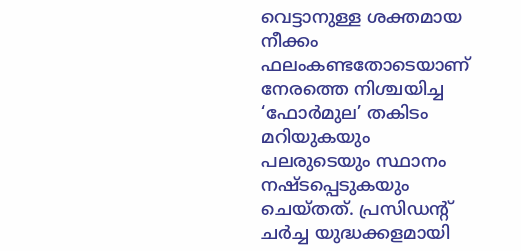വെട്ടാനുള്ള ശക്തമായ നീക്കം ഫലംകണ്ടതോടെയാണ് നേരത്തെ നിശ്ചയിച്ച ‘ഫോര്‍മുല’ തകിടം മറിയുകയും പലരുടെയും സ്ഥാനം നഷ്ടപ്പെടുകയും ചെയ്തത്. പ്രസിഡന്റ് ചര്‍ച്ച യുദ്ധക്കളമായി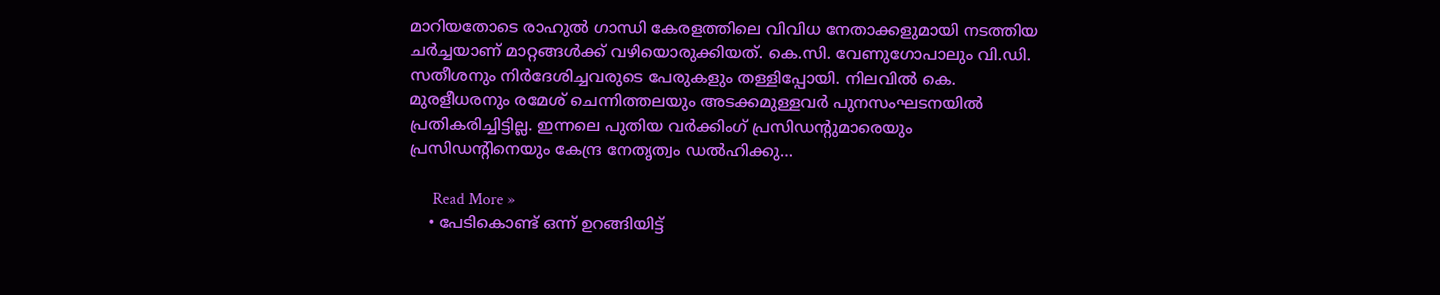മാറിയതോടെ രാഹുല്‍ ഗാന്ധി കേരളത്തിലെ വിവിധ നേതാക്കളുമായി നടത്തിയ ചര്‍ച്ചയാണ് മാറ്റങ്ങള്‍ക്ക് വഴിയൊരുക്കിയത്. കെ.സി. വേണുഗോപാലും വി.ഡി. സതീശനും നിര്‍ദേശിച്ചവരുടെ പേരുകളും തള്ളിപ്പോയി. നിലവില്‍ കെ. മുരളീധരനും രമേശ് ചെന്നിത്തലയും അടക്കമുള്ളവര്‍ പുനസംഘടനയില്‍ പ്രതികരിച്ചിട്ടില്ല. ഇന്നലെ പുതിയ വര്‍ക്കിംഗ് പ്രസിഡന്റുമാരെയും പ്രസിഡന്റിനെയും കേന്ദ്ര നേതൃത്വം ഡല്‍ഹിക്കു…

      Read More »
    • പേടികൊണ്ട് ഒന്ന് ഉറങ്ങിയിട്ട്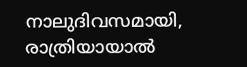നാലുദിവസമായി, രാത്രിയായാൽ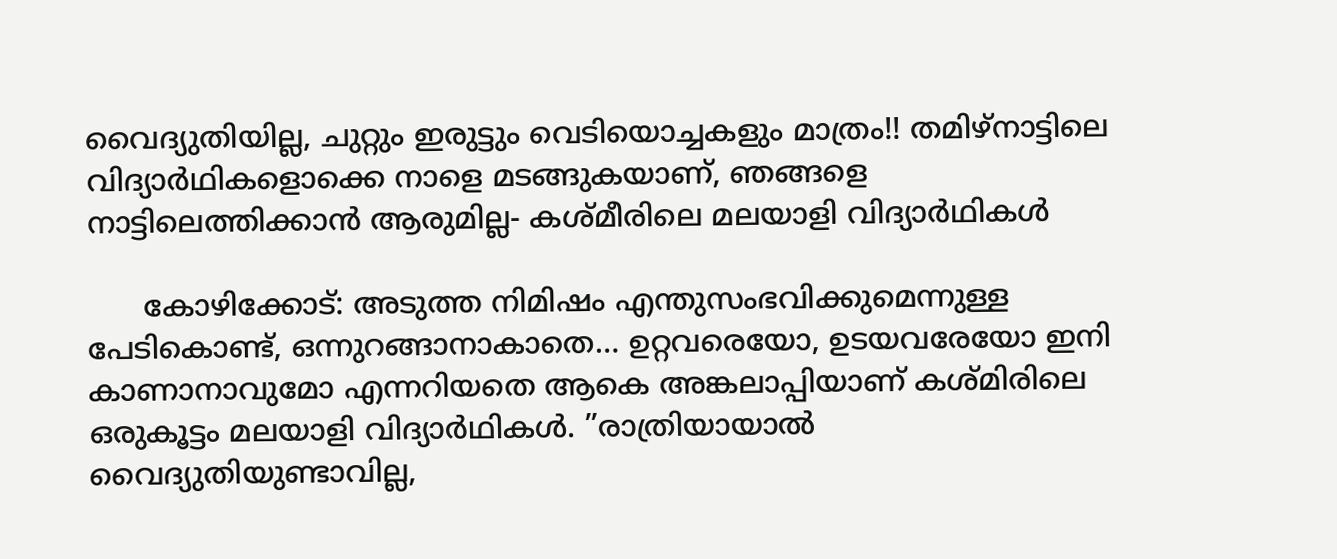വൈദ്യുതിയില്ല, ചുറ്റും ഇരുട്ടും വെടിയൊച്ചകളും മാത്രം!! തമിഴ്നാട്ടിലെ വിദ്യാർഥികളൊക്കെ നാളെ മടങ്ങുകയാണ്, ഞങ്ങളെ നാട്ടിലെത്തിക്കാൻ ആരുമില്ല- കശ്മീരിലെ മലയാളി വിദ്യാർഥികൾ

      കോഴിക്കോട്: അടുത്ത നിമിഷം എന്തുസംഭവിക്കുമെന്നുള്ള പേടികൊണ്ട്, ഒന്നുറങ്ങാനാകാതെ… ഉറ്റവരെയോ, ഉടയവരേയോ ഇനി കാണാനാവുമോ എന്നറിയതെ ആകെ അങ്കലാപ്പിയാണ് കശ്മിരിലെ ഒരുകൂട്ടം മലയാളി വിദ്യാർഥികൾ. ”രാത്രിയായാൽ വൈദ്യുതിയുണ്ടാവില്ല,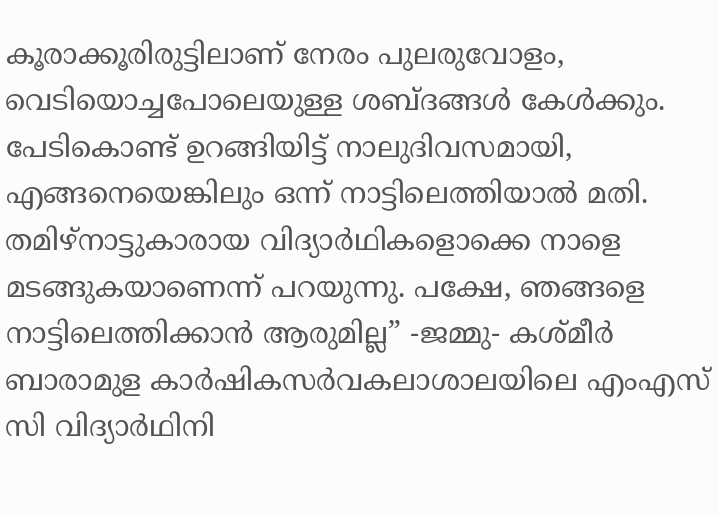കൂരാക്കൂരിരുട്ടിലാണ് നേരം പുലരുവോളം, വെടിയൊച്ചപോലെയുള്ള ശബ്ദങ്ങൾ കേൾക്കും. പേടികൊണ്ട് ഉറങ്ങിയിട്ട് നാലുദിവസമായി, എങ്ങനെയെങ്കിലും ഒന്ന് നാട്ടിലെത്തിയാൽ മതി. തമിഴ്നാട്ടുകാരായ വിദ്യാർഥികളൊക്കെ നാളെ മടങ്ങുകയാണെന്ന് പറയുന്നു. പക്ഷേ, ഞങ്ങളെ നാട്ടിലെത്തിക്കാൻ ആരുമില്ല” -ജമ്മു- കശ്മീർ ബാരാമുള കാർഷികസർവകലാശാലയിലെ എംഎസ് സി വിദ്യാർഥിനി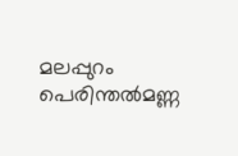മലപ്പുറം പെരിന്തൽമണ്ണ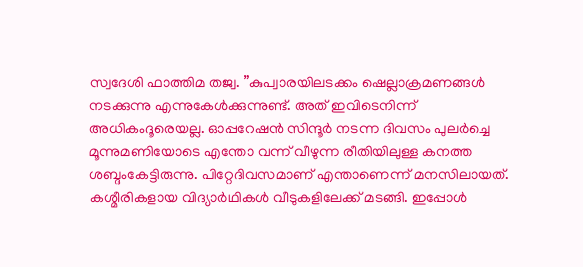സ്വദേശി ഫാത്തിമ തജ്വ. ”കുപ്വാരയിലടക്കം ഷെല്ലാക്രമണങ്ങൾ നടക്കുന്നു എന്നുകേൾക്കുന്നുണ്ട്. അത് ഇവിടെനിന്ന് അധികംദൂരെയല്ല. ഓപ്പറേഷൻ സിന്ദൂർ നടന്ന ദിവസം പുലർച്ചെ മൂന്നുമണിയോടെ എന്തോ വന്ന് വീഴുന്ന രീതിയിലുള്ള കനത്ത ശബ്ദംകേട്ടിരുന്നു. പിറ്റേദിവസമാണ് എന്താണെന്ന് മനസിലായത്. കശ്മീരികളായ വിദ്യാർഥികൾ വീടുകളിലേക്ക് മടങ്ങി. ഇപ്പോൾ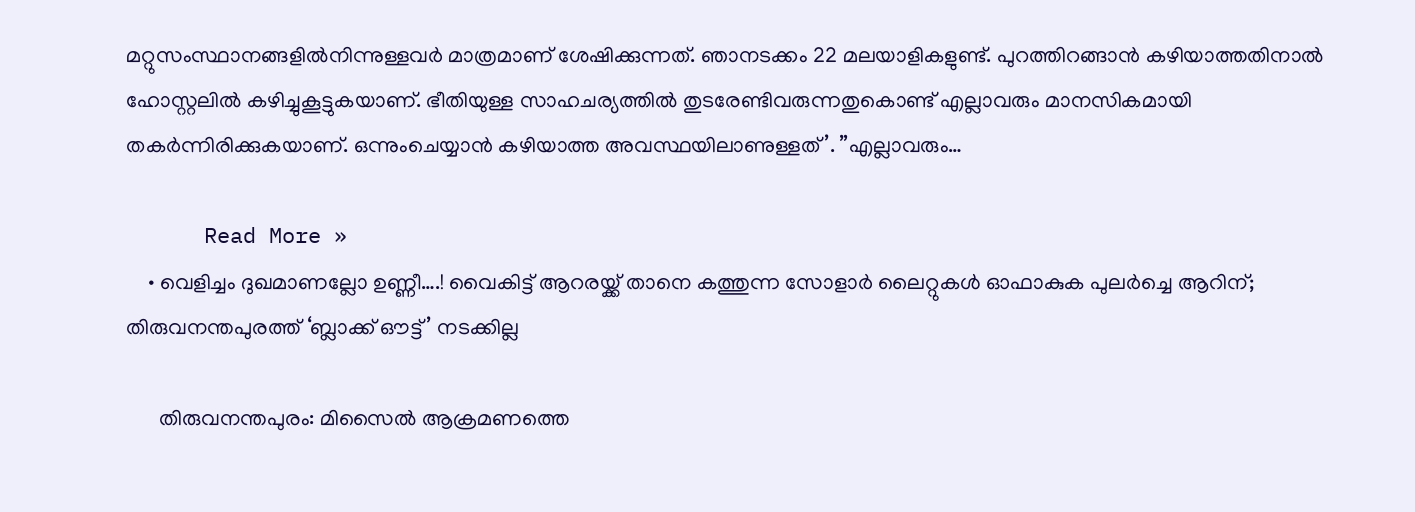മറ്റുസംസ്ഥാനങ്ങളിൽനിന്നുള്ളവർ മാത്രമാണ് ശേഷിക്കുന്നത്. ഞാനടക്കം 22 മലയാളികളുണ്ട്. പുറത്തിറങ്ങാൻ കഴിയാത്തതിനാൽ ഹോസ്റ്റലിൽ കഴിച്ചുകൂട്ടുകയാണ്. ഭീതിയുള്ള സാഹചര്യത്തിൽ തുടരേണ്ടിവരുന്നതുകൊണ്ട് എല്ലാവരും മാനസികമായി തകർന്നിരിക്കുകയാണ്. ഒന്നുംചെയ്യാൻ കഴിയാത്ത അവസ്ഥയിലാണുള്ളത്’. ”എല്ലാവരും…

      Read More »
    • വെളിച്ചം ദുഖമാണല്ലോ ഉണ്ണീ….! വൈകിട്ട് ആറരയ്ക്ക് താനെ കത്തുന്ന സോളാര്‍ ലൈറ്റുകള്‍ ഓഫാകുക പുലര്‍ച്ചെ ആറിന്; തിരുവനന്തപുരത്ത് ‘ബ്ലാക്ക് ഔട്ട്’ നടക്കില്ല

      തിരുവനന്തപുരം: മിസൈല്‍ ആക്രമണത്തെ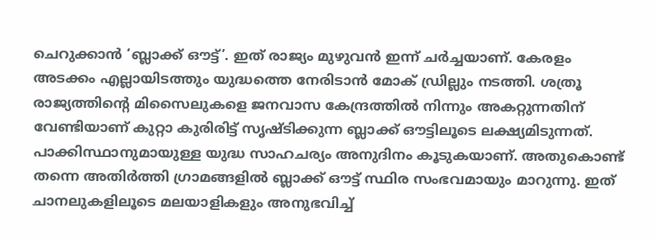ചെറുക്കാന്‍ ‘ബ്ലാക്ക് ഔട്ട്’. ഇത് രാജ്യം മുഴുവന്‍ ഇന്ന് ചര്‍ച്ചയാണ്. കേരളം അടക്കം എല്ലായിടത്തും യുദ്ധത്തെ നേരിടാന്‍ മോക് ഡ്രില്ലും നടത്തി. ശത്രൂ രാജ്യത്തിന്റെ മിസൈലുകളെ ജനവാസ കേന്ദ്രത്തില്‍ നിന്നും അകറ്റുന്നതിന് വേണ്ടിയാണ് കുറ്റാ കുരിരിട്ട് സൃഷ്ടിക്കുന്ന ബ്ലാക്ക് ഔട്ടിലൂടെ ലക്ഷ്യമിടുന്നത്. പാക്കിസ്ഥാനുമായുള്ള യുദ്ധ സാഹചര്യം അനുദിനം കൂടുകയാണ്. അതുകൊണ്ട് തന്നെ അതിര്‍ത്തി ഗ്രാമങ്ങളില്‍ ബ്ലാക്ക് ഔട്ട് സ്ഥിര സംഭവമായും മാറുന്നു. ഇത് ചാനലുകളിലൂടെ മലയാളികളും അനുഭവിച്ച്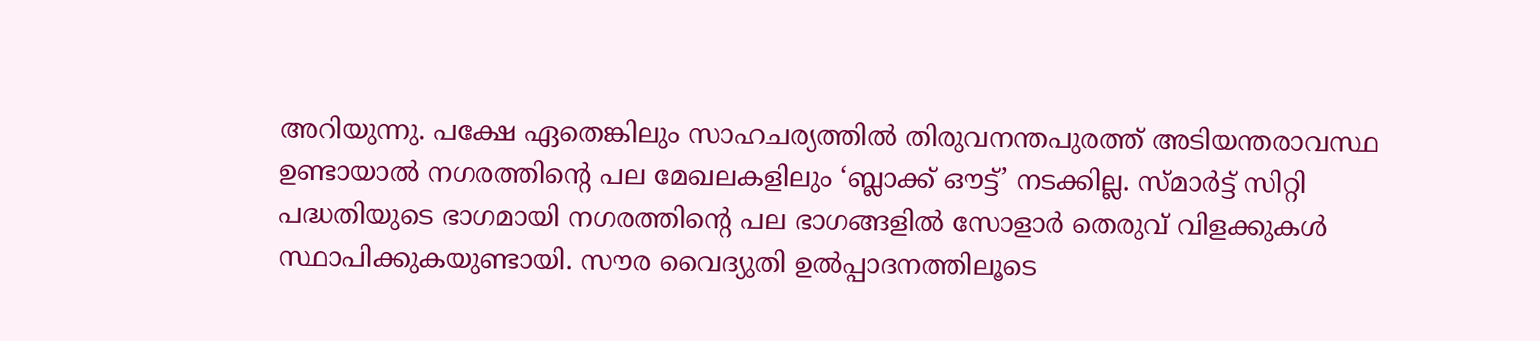അറിയുന്നു. പക്ഷേ ഏതെങ്കിലും സാഹചര്യത്തില്‍ തിരുവനന്തപുരത്ത് അടിയന്തരാവസ്ഥ ഉണ്ടായാല്‍ നഗരത്തിന്റെ പല മേഖലകളിലും ‘ബ്ലാക്ക് ഔട്ട്’ നടക്കില്ല. സ്മാര്‍ട്ട് സിറ്റി പദ്ധതിയുടെ ഭാഗമായി നഗരത്തിന്റെ പല ഭാഗങ്ങളില്‍ സോളാര്‍ തെരുവ് വിളക്കുകള്‍ സ്ഥാപിക്കുകയുണ്ടായി. സൗര വൈദ്യുതി ഉല്‍പ്പാദനത്തിലൂടെ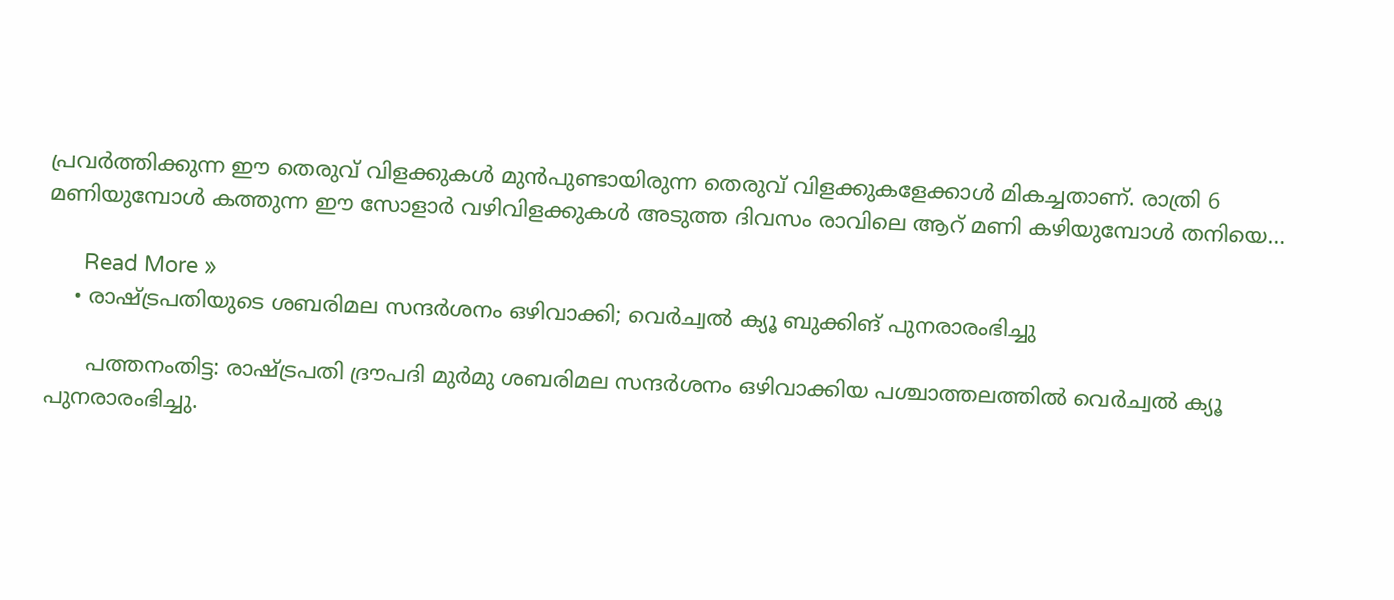പ്രവര്‍ത്തിക്കുന്ന ഈ തെരുവ് വിളക്കുകള്‍ മുന്‍പുണ്ടായിരുന്ന തെരുവ് വിളക്കുകളേക്കാള്‍ മികച്ചതാണ്. രാത്രി 6 മണിയുമ്പോള്‍ കത്തുന്ന ഈ സോളാര്‍ വഴിവിളക്കുകള്‍ അടുത്ത ദിവസം രാവിലെ ആറ് മണി കഴിയുമ്പോള്‍ തനിയെ…

      Read More »
    • രാഷ്ട്രപതിയുടെ ശബരിമല സന്ദര്‍ശനം ഒഴിവാക്കി; വെര്‍ച്വല്‍ ക്യൂ ബുക്കിങ് പുനരാരംഭിച്ചു

      പത്തനംതിട്ട: രാഷ്ട്രപതി ദ്രൗപദി മുര്‍മു ശബരിമല സന്ദര്‍ശനം ഒഴിവാക്കിയ പശ്ചാത്തലത്തില്‍ വെര്‍ച്വല്‍ ക്യൂ പുനരാരംഭിച്ചു.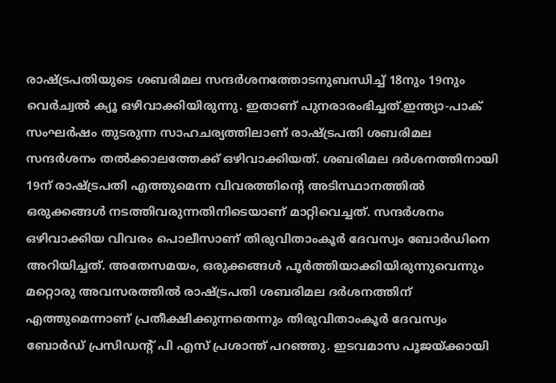രാഷ്ട്രപതിയുടെ ശബരിമല സന്ദര്‍ശനത്തോടനുബന്ധിച്ച് 18നും 19നും വെര്‍ച്വല്‍ ക്യൂ ഒഴിവാക്കിയിരുന്നു. ഇതാണ് പുനരാരംഭിച്ചത്.ഇന്ത്യാ-പാക് സംഘര്‍ഷം തുടരുന്ന സാഹചര്യത്തിലാണ് രാഷ്ട്രപതി ശബരിമല സന്ദര്‍ശനം തല്‍ക്കാലത്തേക്ക് ഒഴിവാക്കിയത്. ശബരിമല ദര്‍ശനത്തിനായി 19ന് രാഷ്ട്രപതി എത്തുമെന്ന വിവരത്തിന്റെ അടിസ്ഥാനത്തില്‍ ഒരുക്കങ്ങള്‍ നടത്തിവരുന്നതിനിടെയാണ് മാറ്റിവെച്ചത്. സന്ദര്‍ശനം ഒഴിവാക്കിയ വിവരം പൊലീസാണ് തിരുവിതാംകൂര്‍ ദേവസ്വം ബോര്‍ഡിനെ അറിയിച്ചത്. അതേസമയം, ഒരുക്കങ്ങള്‍ പൂര്‍ത്തിയാക്കിയിരുന്നുവെന്നും മറ്റൊരു അവസരത്തില്‍ രാഷ്ട്രപതി ശബരിമല ദര്‍ശനത്തിന് എത്തുമെന്നാണ് പ്രതീക്ഷിക്കുന്നതെന്നും തിരുവിതാംകൂര്‍ ദേവസ്വം ബോര്‍ഡ് പ്രസിഡന്റ് പി എസ് പ്രശാന്ത് പറഞ്ഞു. ഇടവമാസ പൂജയ്ക്കായി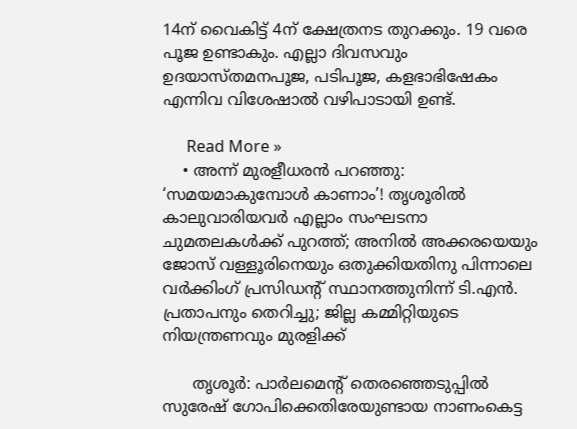14ന് വൈകിട്ട് 4ന് ക്ഷേത്രനട തുറക്കും. 19 വരെ പൂജ ഉണ്ടാകും. എല്ലാ ദിവസവും ഉദയാസ്തമനപൂജ, പടിപൂജ, കളഭാഭിഷേകം എന്നിവ വിശേഷാല്‍ വഴിപാടായി ഉണ്ട്.

      Read More »
    • അന്ന് മുരളീധരന്‍ പറഞ്ഞു: ‘സമയമാകുമ്പോള്‍ കാണാം’! തൃശൂരില്‍ കാലുവാരിയവര്‍ എല്ലാം സംഘടനാ ചുമതലകള്‍ക്ക് പുറത്ത്; അനില്‍ അക്കരയെയും ജോസ് വള്ളൂരിനെയും ഒതുക്കിയതിനു പിന്നാലെ വര്‍ക്കിംഗ് പ്രസിഡന്റ് സ്ഥാനത്തുനിന്ന് ടി.എന്‍. പ്രതാപനും തെറിച്ചു; ജില്ല കമ്മിറ്റിയുടെ നിയന്ത്രണവും മുരളിക്ക്

      തൃശൂര്‍: പാര്‍ലമെന്റ് തെരഞ്ഞെടുപ്പില്‍ സുരേഷ് ഗോപിക്കെതിരേയുണ്ടായ നാണംകെട്ട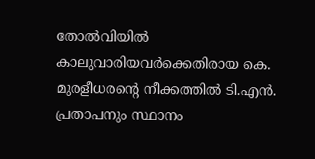തോല്‍വിയില്‍ കാലുവാരിയവര്‍ക്കെതിരായ കെ. മുരളീധരന്റെ നീക്കത്തില്‍ ടി.എന്‍. പ്രതാപനും സ്ഥാനം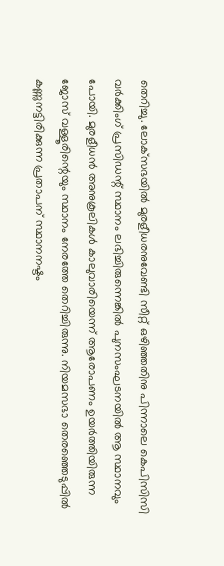തെറിച്ചു. ലോക്‌സഭയില്‍ മുരളീധരനുവേണ്ടി സീറ്റ് ഒഴിഞ്ഞതിനു പിന്നാലെ കെപിസിസി വര്‍ക്കിംഗ് പ്രസിഡന്റ് സ്ഥാനം ലഭിച്ചിരുന്നെങ്കില്‍ പുനസംഘടനയില്‍ ആ സ്ഥാനവും പോയി. മുരളീധന്‍ അനുകൂലികള്‍ കാലുവാരിയെന്ന് ആരോപണം ഉയര്‍ത്തിയിരുന്ന ജോസ് വള്ളൂരിന്റെയും സ്ഥാനം നേരത്തേ തെറിച്ചിരുന്നു. നിയമസഭാ തെരഞ്ഞെടുപ്പില്‍ കണ്ണുനട്ടിരിക്കുന്ന പ്രതാപന് സ്ഥാനനഷ്ടം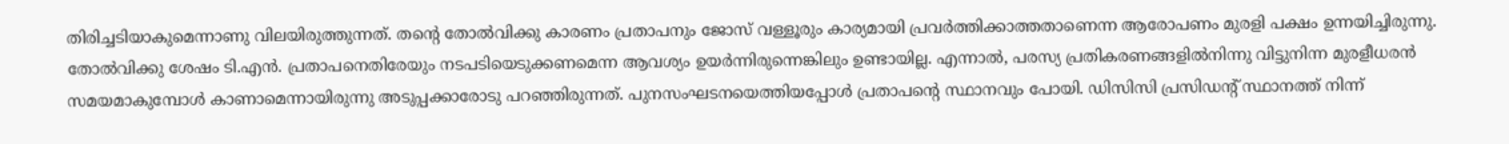തിരിച്ചടിയാകുമെന്നാണു വിലയിരുത്തുന്നത്. തന്റെ തോല്‍വിക്കു കാരണം പ്രതാപനും ജോസ് വള്ളൂരും കാര്യമായി പ്രവര്‍ത്തിക്കാത്തതാണെന്ന ആരോപണം മുരളി പക്ഷം ഉന്നയിച്ചിരുന്നു. തോല്‍വിക്കു ശേഷം ടി.എന്‍. പ്രതാപനെതിരേയും നടപടിയെടുക്കണമെന്ന ആവശ്യം ഉയര്‍ന്നിരുന്നെങ്കിലും ഉണ്ടായില്ല. എന്നാല്‍, പരസ്യ പ്രതികരണങ്ങളില്‍നിന്നു വിട്ടുനിന്ന മുരളീധരന്‍ സമയമാകുമ്പോള്‍ കാണാമെന്നായിരുന്നു അടുപ്പക്കാരോടു പറഞ്ഞിരുന്നത്. പുനസംഘടനയെത്തിയപ്പോള്‍ പ്രതാപന്റെ സ്ഥാനവും പോയി. ഡിസിസി പ്രസിഡന്റ് സ്ഥാനത്ത് നിന്ന്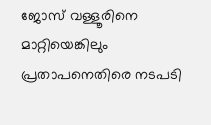ജോസ് വള്ളൂരിനെ മാറ്റിയെങ്കിലും പ്രതാപനെതിരെ നടപടി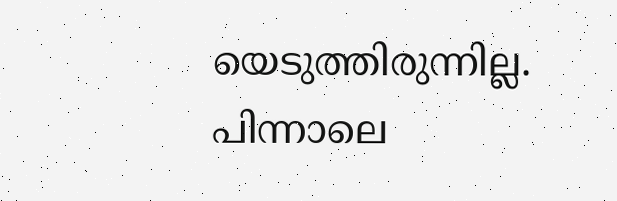യെടുത്തിരുന്നില്ല. പിന്നാലെ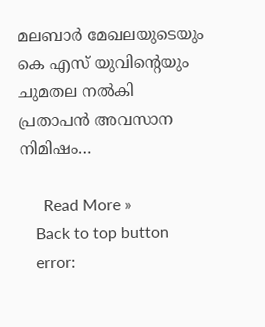മലബാര്‍ മേഖലയുടെയും കെ എസ് യുവിന്റെയും ചുമതല നല്‍കി പ്രതാപന്‍ അവസാന നിമിഷം…

      Read More »
    Back to top button
    error: